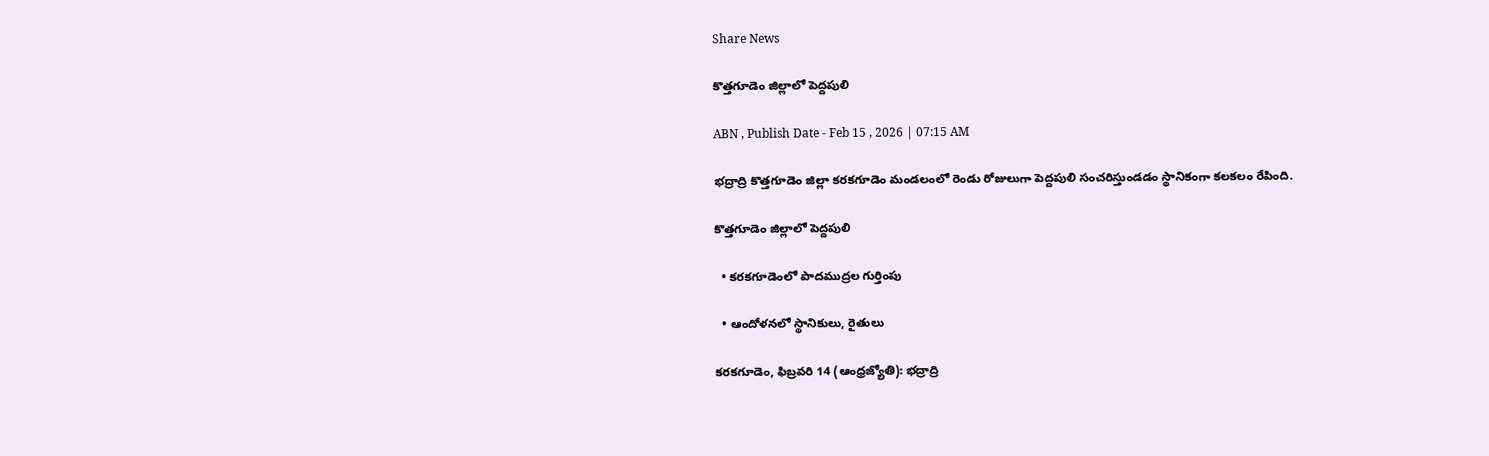Share News

కొత్తగూడెం జిల్లాలో పెద్దపులి

ABN , Publish Date - Feb 15 , 2026 | 07:15 AM

భద్రాద్రి కొత్తగూడెం జిల్లా కరకగూడెం మండలంలో రెండు రోజులుగా పెద్దపులి సంచరిస్తుండడం స్థానికంగా కలకలం రేపింది.

కొత్తగూడెం జిల్లాలో పెద్దపులి

  • కరకగూడెంలో పాదముద్రల గుర్తింపు

  • ఆందోళనలో స్థానికులు, రైతులు

కరకగూడెం, ఫిబ్రవరి 14 (ఆంధ్రజ్యోతి): భద్రాద్రి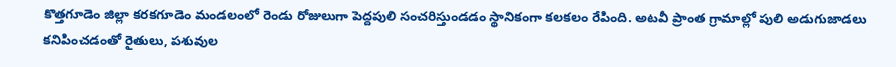కొత్తగూడెం జిల్లా కరకగూడెం మండలంలో రెండు రోజులుగా పెద్దపులి సంచరిస్తుండడం స్థానికంగా కలకలం రేపింది. అటవీ ప్రాంత గ్రామాల్లో పులి అడుగుజాడలు కనిపించడంతో రైతులు, పశువుల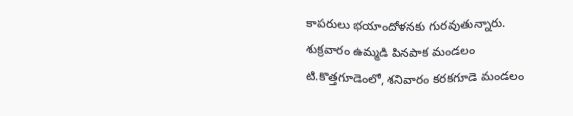కాపరులు భయాందోళనకు గురవుతున్నారు. శుక్రవారం ఉమ్మడి పినపాక మండలం టి.కొత్తగూడెంలో, శనివారం కరకగూడె మండలం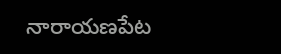నారాయణపేట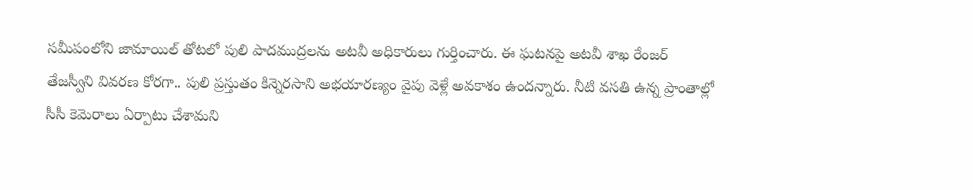సమీపంలోని జామాయిల్‌ తోటలో పులి పాదముద్రలను అటవీ అధికారులు గుర్తించారు. ఈ ఘటనపై అటవీ శాఖ రేంజర్‌ తేజస్వీని వివరణ కోరగా.. పులి ప్రస్తుతం కిన్నెరసాని అభయారణ్యం వైపు వెళ్లే అవకాశం ఉందన్నారు. నీటి వసతి ఉన్న ప్రాంతాల్లో సీసీ కెమెరాలు ఏర్పాటు చేశామని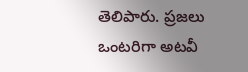తెలిపారు. ప్రజలు ఒంటరిగా అటవీ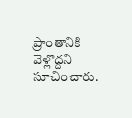ప్రాంతానికి వెళ్లొద్దని సూచించారు.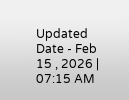Updated Date - Feb 15 , 2026 | 07:15 AM